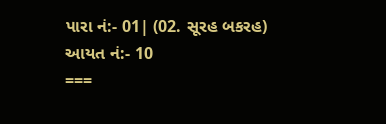પારા નં:- 01| (02. સૂરહ બકરહ)
આયત નં:- 10
===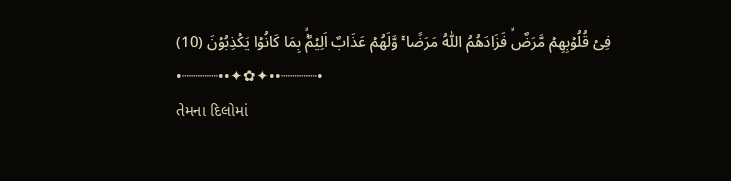فِىۡ قُلُوۡبِهِمۡ مَّرَضٌۙ فَزَادَهُمُ اللّٰهُ مَرَضًا ۚ وَّلَهُمۡ عَذَابٌ اَلِيۡمٌۙۢ بِمَا كَانُوۡا يَكۡذِبُوۡنَ (10)
•┈┈┈┈••✦✿✦••┈┈┈┈•
તેમના દિલોમાં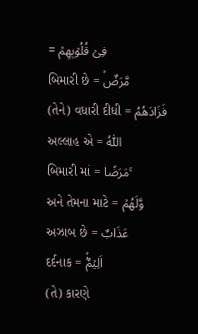= فِىۡ قُلُوۡبِهِمۡ
બિમારી છે = مَّرَضٌۙ
(તેને) વધારી દીધી = فَزَادَهُمُ
અલ્લાહ એ = اللّٰهُ
બિમારી માં = مَرَضًا ۚ
અને તેમના માટે = وَّلَهُمۡ
અઝાબ છે = عَذَابٌ
દર્દનાક = اَلِيۡمٌۙۢ
(તે) કારણે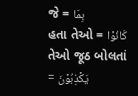જે = بِمَا
હતા તેઓ = كَانُوۡا
તેઓ જૂઠ બોલતાં = يَكۡذِبُوۡنَ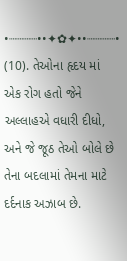•┈┈┈┈••✦✿✦••┈┈┈┈•
(10). તેઓના હૃદય માં એક રોગ હતો જેને અલ્લાહએ વધારી દીધો, અને જે જૂઠ તેઓ બોલે છે તેના બદલામાં તેમના માટે દર્દનાક અઝાબ છે.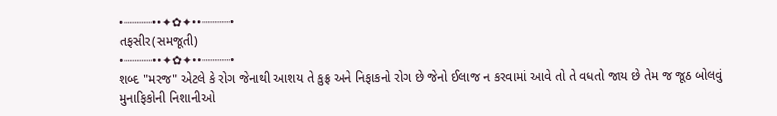•┈┈┈┈••✦✿✦••┈┈┈┈•
તફસીર(સમજૂતી)
•┈┈┈┈••✦✿✦••┈┈┈┈•
શબ્દ "મરજ" એટલે કે રોગ જેનાથી આશય તે કુફ્ર અને નિફાકનો રોગ છે જેનો ઈલાજ ન કરવામાં આવે તો તે વધતો જાય છે તેમ જ જૂઠ બોલવું મુનાફિકોની નિશાનીઓ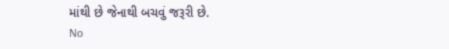માંથી છે જેનાથી બચવું જરૂરી છે.
No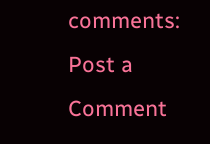comments:
Post a Comment